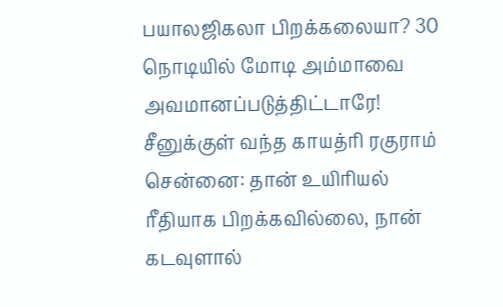பயாலஜிகலா பிறக்கலையா? 30 நொடியில் மோடி அம்மாவை அவமானப்படுத்திட்டாரே! சீனுக்குள் வந்த காயத்ரி ரகுராம்
சென்னை: தான் உயிரியல் ரீதியாக பிறக்கவில்லை, நான் கடவுளால்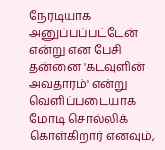நேரடியாக அனுப்பப்பட்டேன் என்று என பேசி தன்னை 'கடவுளின் அவதாரம்' என்று வெளிப்படையாக மோடி சொல்லிக் கொள்கிறார் எனவும்,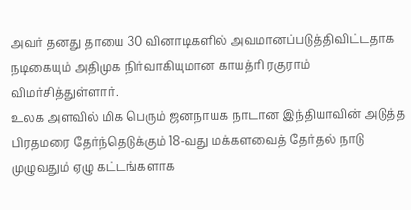அவர் தனது தாயை 30 வினாடிகளில் அவமானப்படுத்திவிட்டதாக நடிகையும் அதிமுக நிர்வாகியுமான காயத்ரி ரகுராம் விமர்சித்துள்ளார்.
உலக அளவில் மிக பெரும் ஜனநாயக நாடான இந்தியாவின் அடுத்த பிரதமரை தேர்ந்தெடுக்கும் 18-வது மக்களவைத் தேர்தல் நாடு முழுவதும் ஏழு கட்டங்களாக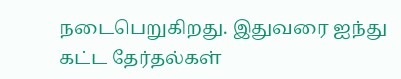நடைபெறுகிறது. இதுவரை ஐந்து கட்ட தேர்தல்கள்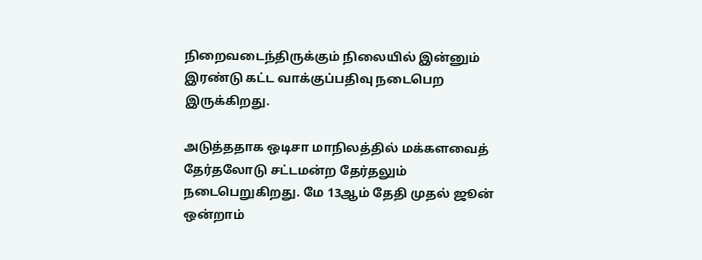நிறைவடைந்திருக்கும் நிலையில் இன்னும் இரண்டு கட்ட வாக்குப்பதிவு நடைபெற இருக்கிறது.

அடுத்ததாக ஒடிசா மாநிலத்தில் மக்களவைத் தேர்தலோடு சட்டமன்ற தேர்தலும் நடைபெறுகிறது. மே 13ஆம் தேதி முதல் ஜூன் ஒன்றாம்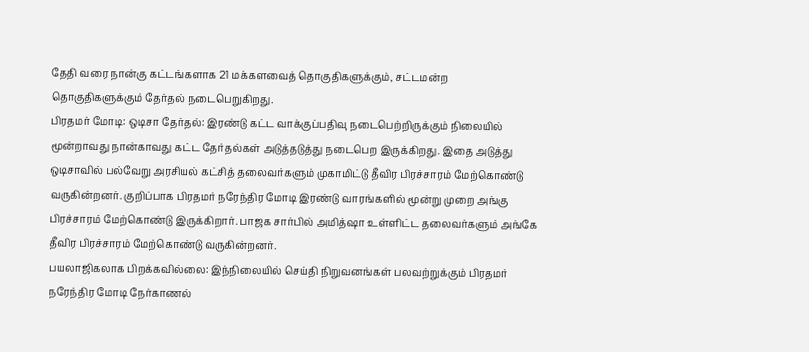தேதி வரை நான்கு கட்டங்களாக 21 மக்களவைத் தொகுதிகளுக்கும், சட்டமன்ற தொகுதிகளுக்கும் தேர்தல் நடைபெறுகிறது.
பிரதமர் மோடி: ஒடிசா தேர்தல்: இரண்டு கட்ட வாக்குப்பதிவு நடைபெற்றிருக்கும் நிலையில் மூன்றாவது நான்காவது கட்ட தேர்தல்கள் அடுத்தடுத்து நடைபெற இருக்கிறது. இதை அடுத்து ஒடிசாவில் பல்வேறு அரசியல் கட்சித் தலைவர்களும் முகாமிட்டு தீவிர பிரச்சாரம் மேற்கொண்டு வருகின்றனர். குறிப்பாக பிரதமர் நரேந்திர மோடி இரண்டு வாரங்களில் மூன்று முறை அங்கு பிரச்சாரம் மேற்கொண்டு இருக்கிறார். பாஜக சார்பில் அமித்ஷா உள்ளிட்ட தலைவர்களும் அங்கே தீவிர பிரச்சாரம் மேற்கொண்டு வருகின்றனர்.
பயலாஜிகலாக பிறக்கவில்லை: இந்நிலையில் செய்தி நிறுவனங்கள் பலவற்றுக்கும் பிரதமர் நரேந்திர மோடி நேர்காணல்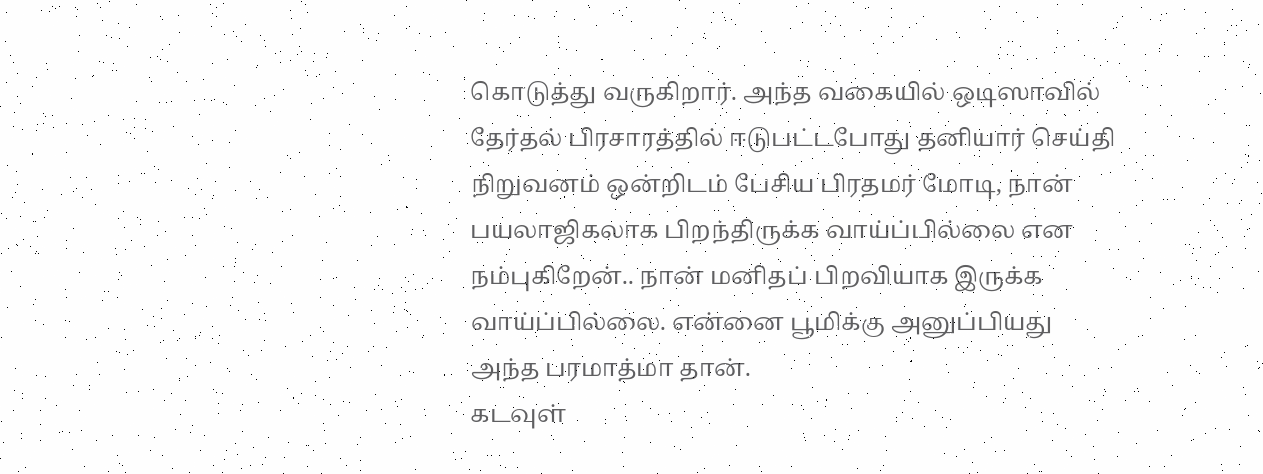கொடுத்து வருகிறார். அந்த வகையில் ஒடிஸாவில் தேர்தல் பிரசாரத்தில் ஈடுபட்டபோது தனியார் செய்தி நிறுவனம் ஒன்றிடம் பேசிய பிரதமர் மோடி, நான் பயலாஜிகலாக பிறந்திருக்க வாய்ப்பில்லை என நம்புகிறேன்.. நான் மனிதப் பிறவியாக இருக்க வாய்ப்பில்லை. என்னை பூமிக்கு அனுப்பியது அந்த பரமாத்மா தான்.
கடவுள்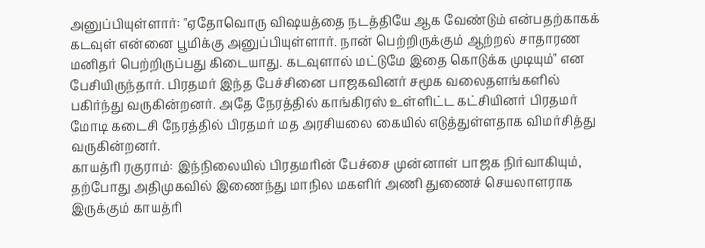அனுப்பியுள்ளார்: "ஏதோவொரு விஷயத்தை நடத்தியே ஆக வேண்டும் என்பதற்காகக் கடவுள் என்னை பூமிக்கு அனுப்பியுள்ளார். நான் பெற்றிருக்கும் ஆற்றல் சாதாரண மனிதர் பெற்றிருப்பது கிடையாது. கடவுளால் மட்டுமே இதை கொடுக்க முடியும்" என பேசியிருந்தார். பிரதமர் இந்த பேச்சினை பாஜகவினர் சமூக வலைதளங்களில் பகிர்ந்து வருகின்றனர். அதே நேரத்தில் காங்கிரஸ் உள்ளிட்ட கட்சியினர் பிரதமர் மோடி கடைசி நேரத்தில் பிரதமர் மத அரசியலை கையில் எடுத்துள்ளதாக விமர்சித்து வருகின்றனர்.
காயத்ரி ரகுராம்: இந்நிலையில் பிரதமரின் பேச்சை முன்னாள் பாஜக நிர்வாகியும், தற்போது அதிமுகவில் இணைந்து மாநில மகளிர் அணி துணைச் செயலாளராக இருக்கும் காயத்ரி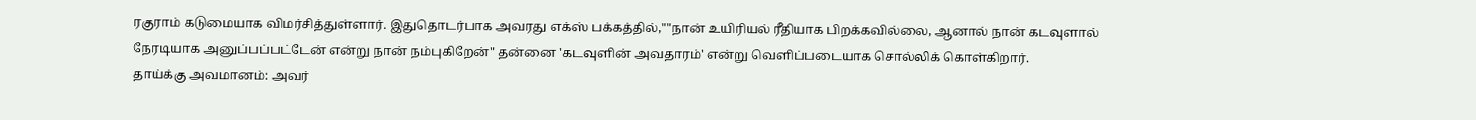ரகுராம் கடுமையாக விமர்சித்துள்ளார். இதுதொடர்பாக அவரது எக்ஸ் பக்கத்தில்,""நான் உயிரியல் ரீதியாக பிறக்கவில்லை, ஆனால் நான் கடவுளால் நேரடியாக அனுப்பப்பட்டேன் என்று நான் நம்புகிறேன்" தன்னை 'கடவுளின் அவதாரம்' என்று வெளிப்படையாக சொல்லிக் கொள்கிறார்.
தாய்க்கு அவமானம்: அவர்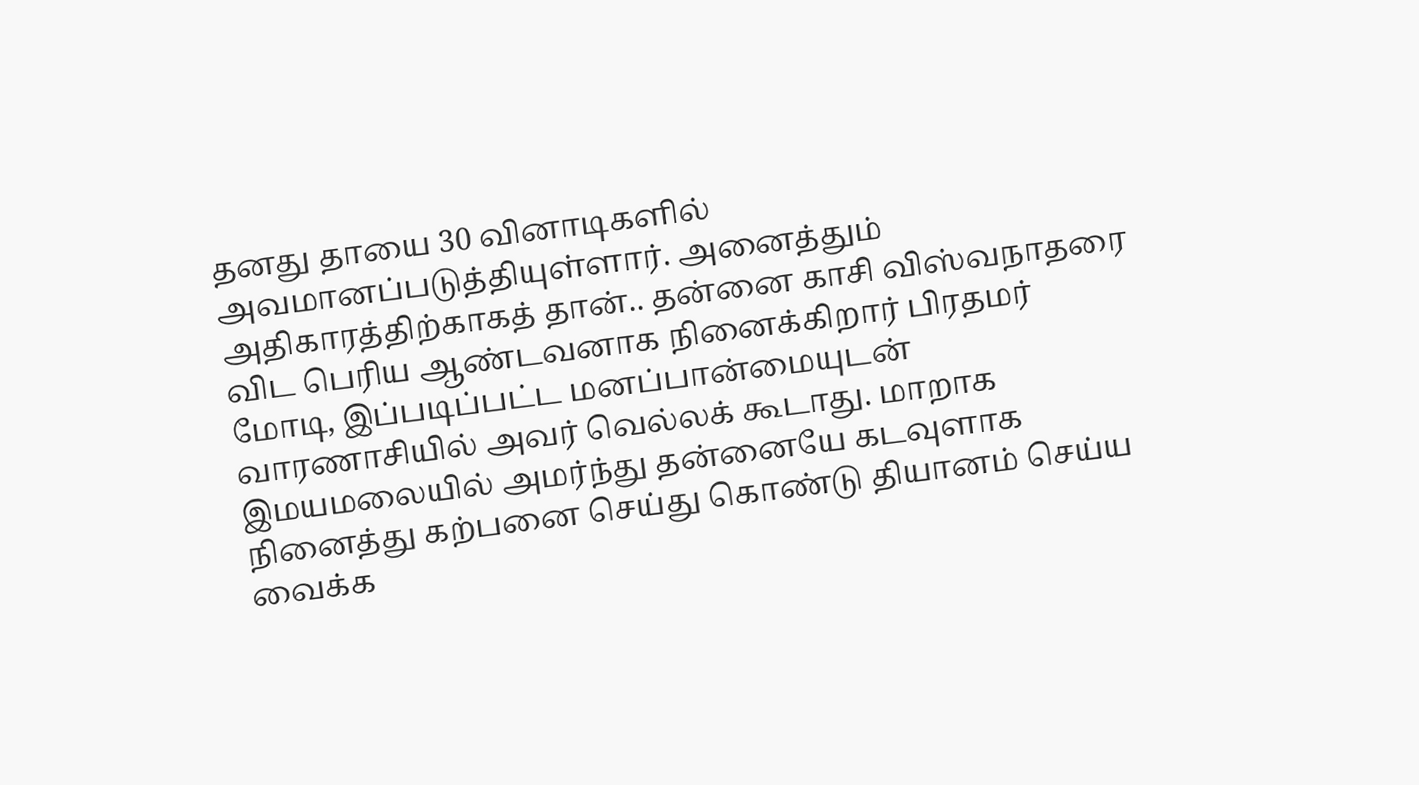தனது தாயை 30 வினாடிகளில் அவமானப்படுத்தியுள்ளார். அனைத்தும் அதிகாரத்திற்காகத் தான்.. தன்னை காசி விஸ்வநாதரை விட பெரிய ஆண்டவனாக நினைக்கிறார் பிரதமர் மோடி, இப்படிப்பட்ட மனப்பான்மையுடன் வாரணாசியில் அவர் வெல்லக் கூடாது. மாறாக இமயமலையில் அமர்ந்து தன்னையே கடவுளாக நினைத்து கற்பனை செய்து கொண்டு தியானம் செய்ய வைக்க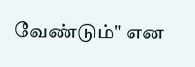வேண்டும்" என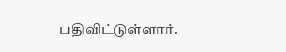பதிவிட்டுள்ளார்.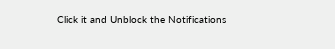Click it and Unblock the Notifications